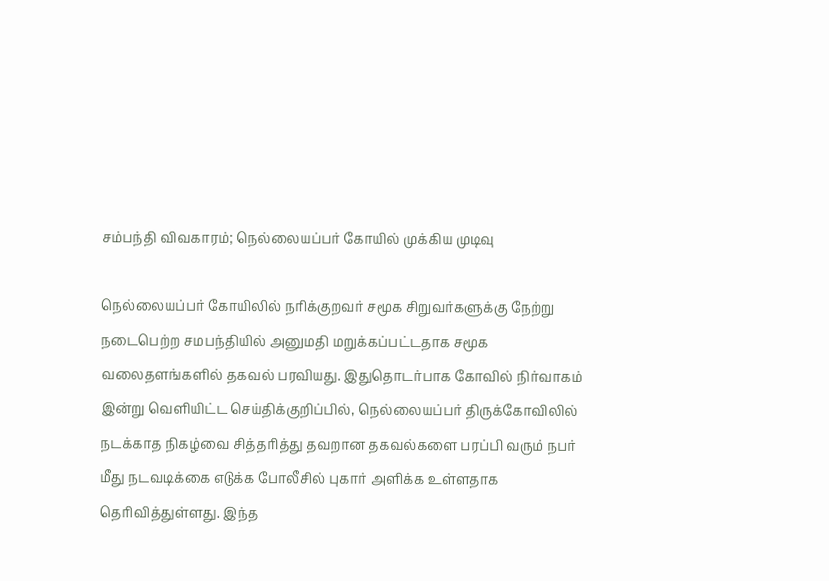சம்பந்தி விவகாரம்; நெல்லையப்பர் கோயில் முக்கிய முடிவு

நெல்லையப்பர் கோயிலில் நரிக்குறவர் சமூக சிறுவர்களுக்கு நேற்று நடைபெற்ற சமபந்தியில் அனுமதி மறுக்கப்பட்டதாக சமூக வலைதளங்களில் தகவல் பரவியது. இதுதொடர்பாக கோவில் நிர்வாகம் இன்று வெளியிட்ட செய்திக்குறிப்பில், நெல்லையப்பர் திருக்கோவிலில் நடக்காத நிகழ்வை சித்தரித்து தவறான தகவல்களை பரப்பி வரும் நபர் மீது நடவடிக்கை எடுக்க போலீசில் புகார் அளிக்க உள்ளதாக தெரிவித்துள்ளது. இந்த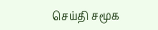செய்தி சமூக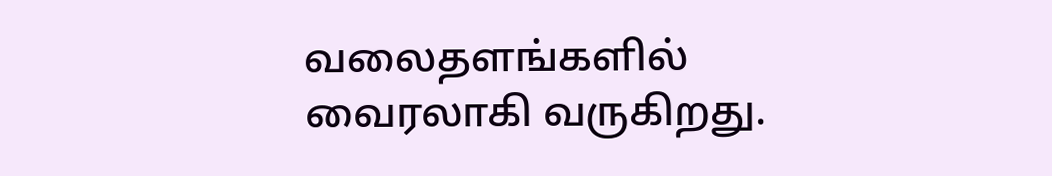வலைதளங்களில் வைரலாகி வருகிறது.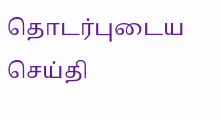தொடர்புடைய செய்தி